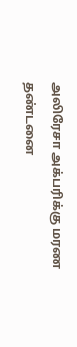அலிரேசா அக்பரிக்கு மரண தண்டனை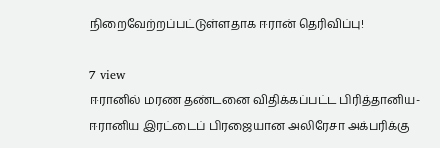நிறைவேற்றப்பட்டுள்ளதாக ஈரான் தெரிவிப்பு!

7 view
ஈரானில் மரண தண்டனை விதிக்கப்பட்ட பிரித்தானிய-ஈரானிய இரட்டைப் பிரஜையான அலிரேசா அக்பரிக்கு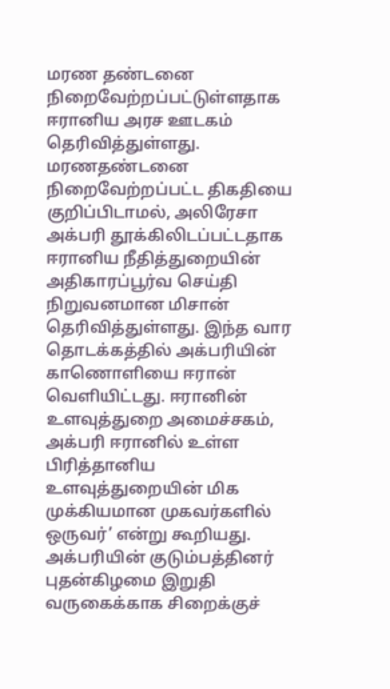மரண தண்டனை நிறைவேற்றப்பட்டுள்ளதாக ஈரானிய அரச ஊடகம் தெரிவித்துள்ளது. மரணதண்டனை நிறைவேற்றப்பட்ட திகதியை குறிப்பிடாமல், அலிரேசா அக்பரி தூக்கிலிடப்பட்டதாக ஈரானிய நீதித்துறையின் அதிகாரப்பூர்வ செய்தி நிறுவனமான மிசான் தெரிவித்துள்ளது. இந்த வார தொடக்கத்தில் அக்பரியின் காணொளியை ஈரான் வெளியிட்டது. ஈரானின் உளவுத்துறை அமைச்சகம், அக்பரி ஈரானில் உள்ள பிரித்தானிய உளவுத்துறையின் மிக முக்கியமான முகவர்களில் ஒருவர்’ என்று கூறியது. அக்பரியின் குடும்பத்தினர் புதன்கிழமை இறுதி வருகைக்காக சிறைக்குச்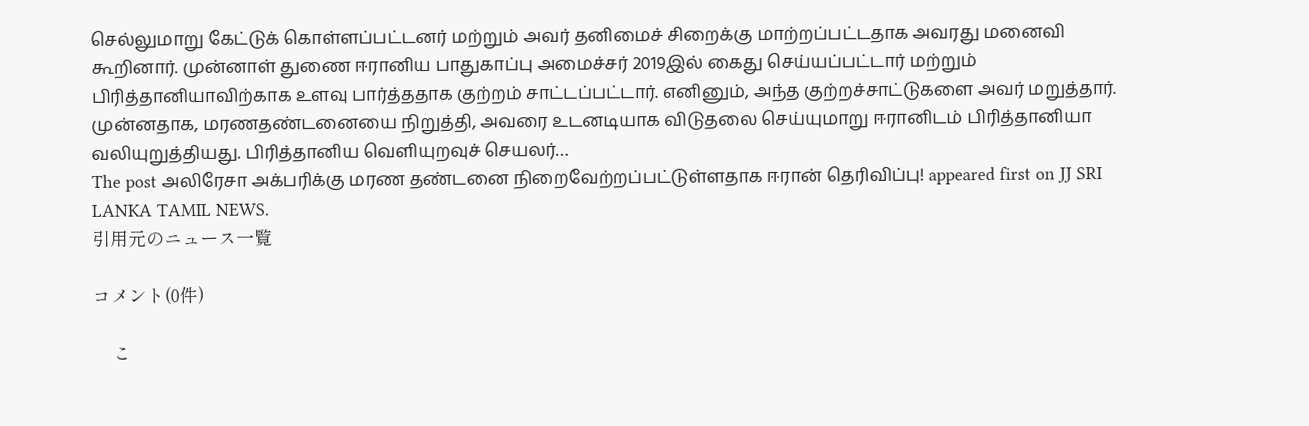செல்லுமாறு கேட்டுக் கொள்ளப்பட்டனர் மற்றும் அவர் தனிமைச் சிறைக்கு மாற்றப்பட்டதாக அவரது மனைவி கூறினார். முன்னாள் துணை ஈரானிய பாதுகாப்பு அமைச்சர் 2019இல் கைது செய்யப்பட்டார் மற்றும் பிரித்தானியாவிற்காக உளவு பார்த்ததாக குற்றம் சாட்டப்பட்டார். எனினும், அந்த குற்றச்சாட்டுகளை அவர் மறுத்தார். முன்னதாக, மரணதண்டனையை நிறுத்தி, அவரை உடனடியாக விடுதலை செய்யுமாறு ஈரானிடம் பிரித்தானியா வலியுறுத்தியது. பிரித்தானிய வெளியுறவுச் செயலர்…
The post அலிரேசா அக்பரிக்கு மரண தண்டனை நிறைவேற்றப்பட்டுள்ளதாக ஈரான் தெரிவிப்பு! appeared first on JJ SRI LANKA TAMIL NEWS.
引用元のニュース一覧

コメント(0件)

    こ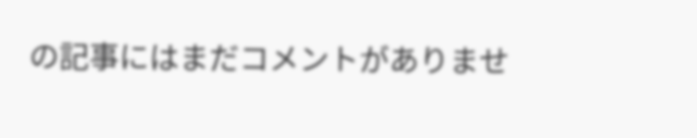の記事にはまだコメントがありませ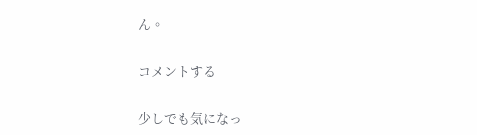ん。

コメントする

少しでも気になっ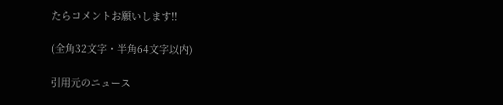たらコメントお願いします!!

(全角32文字・半角64文字以内)

引用元のニュース